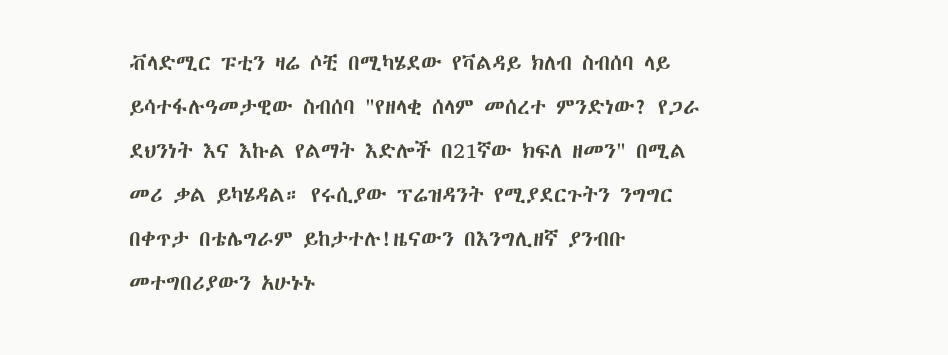ቭላድሚር ፑቲን ዛሬ ሶቺ በሚካሄደው የቫልዳይ ክለብ ስብሰባ ላይ ይሳተፋሉዓመታዊው ስብሰባ "የዘላቂ ሰላም መሰረተ ምንድነው? የጋራ ደህንነት እና እኩል የልማት እድሎች በ21ኛው ክፍለ ዘመን" በሚል መሪ ቃል ይካሄዳል። የሩሲያው ፕሬዝዳንት የሚያደርጉትን ንግግር በቀጥታ በቴሌግራም ይከታተሉ!ዜናውን በእንግሊዘኛ ያንብቡ መተግበሪያውን አሁኑኑ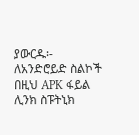ያውርዱ፡- ለአንድሮይድ ስልኮች በዚህ APK ፋይል ሊንክ ስፑትኒክ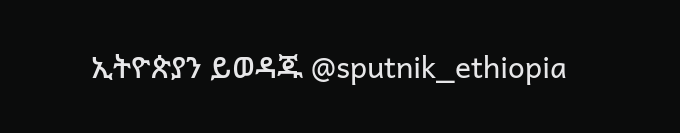ኢትዮጵያን ይወዳጁ @sputnik_ethiopia